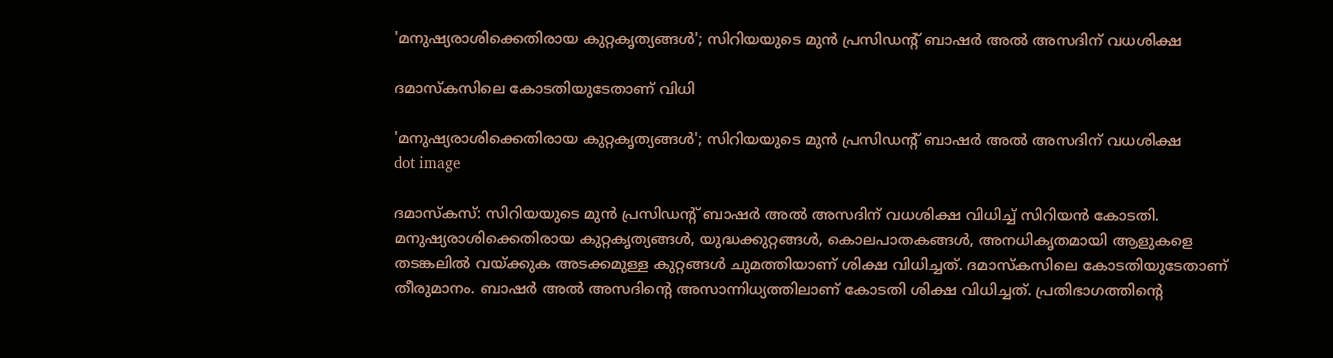'മനുഷ്യരാശിക്കെതിരായ കുറ്റകൃത്യങ്ങൾ'; സിറിയയുടെ മുന്‍ പ്രസിഡന്റ് ബാഷര്‍ അല്‍ അസദിന് വധശിക്ഷ

ദമാസ്‌കസിലെ കോടതിയുടേതാണ് വിധി

'മനുഷ്യരാശിക്കെതിരായ കുറ്റകൃത്യങ്ങൾ'; സിറിയയുടെ മുന്‍ പ്രസിഡന്റ് ബാഷര്‍ അല്‍ അസദിന് വധശിക്ഷ
dot image

ദമാസ്കസ്: സിറിയയുടെ മുന്‍ പ്രസിഡന്റ് ബാഷര്‍ അല്‍ അസദിന് വധശിക്ഷ വിധിച്ച് സിറിയന്‍ കോടതി. മനുഷ്യരാശിക്കെതിരായ കുറ്റകൃത്യങ്ങള്‍, യുദ്ധക്കുറ്റങ്ങള്‍, കൊലപാതകങ്ങള്‍, അനധികൃതമായി ആളുകളെ തടങ്കലില്‍ വയ്ക്കുക അടക്കമുള്ള കുറ്റങ്ങള്‍ ചുമത്തിയാണ് ശിക്ഷ വിധിച്ചത്. ദമാസ്‌കസിലെ കോടതിയുടേതാണ് തീരുമാനം. ബാഷര്‍ അല്‍ അസദിന്റെ അസാന്നിധ്യത്തിലാണ് കോടതി ശിക്ഷ വിധിച്ചത്. പ്രതിഭാഗത്തിന്റെ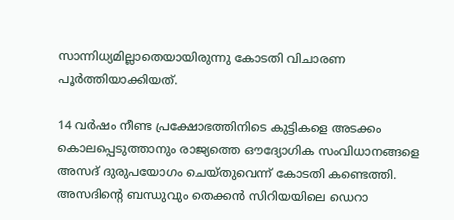സാന്നിധ്യമില്ലാതെയായിരുന്നു കോടതി വിചാരണ പൂര്‍ത്തിയാക്കിയത്.

14 വര്‍ഷം നീണ്ട പ്രക്ഷോഭത്തിനിടെ കുട്ടികളെ അടക്കം കൊലപ്പെടുത്താനും രാജ്യത്തെ ഔദ്യോഗിക സംവിധാനങ്ങളെ അസദ് ദുരുപയോഗം ചെയ്തുവെന്ന് കോടതി കണ്ടെത്തി. അസദിന്റെ ബന്ധുവും തെക്കന്‍ സിറിയയിലെ ഡെറാ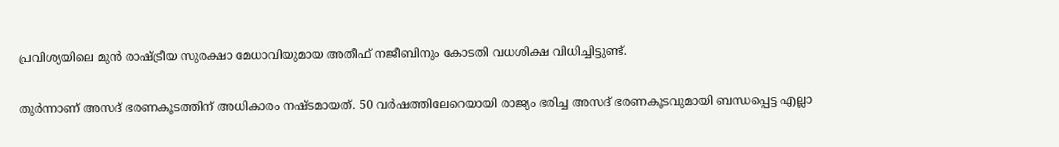പ്രവിശ്യയിലെ മുന്‍ രാഷ്ട്രീയ സുരക്ഷാ മേധാവിയുമായ അതീഫ് നജീബിനും കോടതി വധശിക്ഷ വിധിച്ചിട്ടുണ്ട്.

തുര്‍ന്നാണ് അസദ് ഭരണകൂടത്തിന് അധികാരം നഷ്ടമായത്. 50 വര്‍ഷത്തിലേറെയായി രാജ്യം ഭരിച്ച അസദ് ഭരണകൂടവുമായി ബന്ധപ്പെട്ട എല്ലാ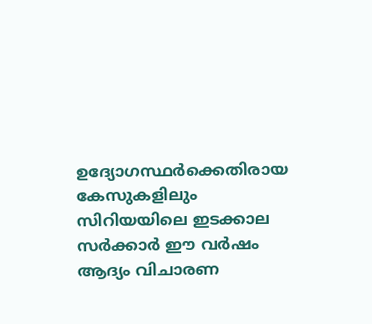ഉദ്യോഗസ്ഥര്‍ക്കെതിരായ കേസുകളിലും സിറിയയിലെ ഇടക്കാല സര്‍ക്കാര്‍ ഈ വര്‍ഷം ആദ്യം വിചാരണ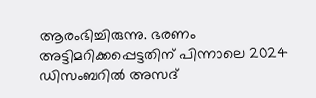ആരംഭിച്ചിരുന്നു. ഭരണം അട്ടിമറിക്കപ്പെട്ടതിന് പിന്നാലെ 2024 ഡിസംബറില്‍ അസദ്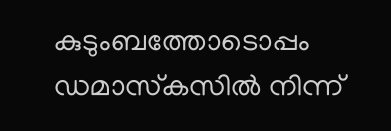കുടുംബത്തോടൊപ്പം ഡമാസ്‌കസില്‍ നിന്ന്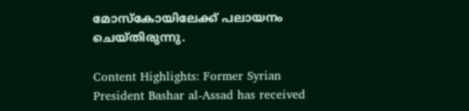മോസ്‌കോയിലേക്ക് പലായനം ചെയ്തിരുന്നു.

Content Highlights: Former Syrian President Bashar al-Assad has received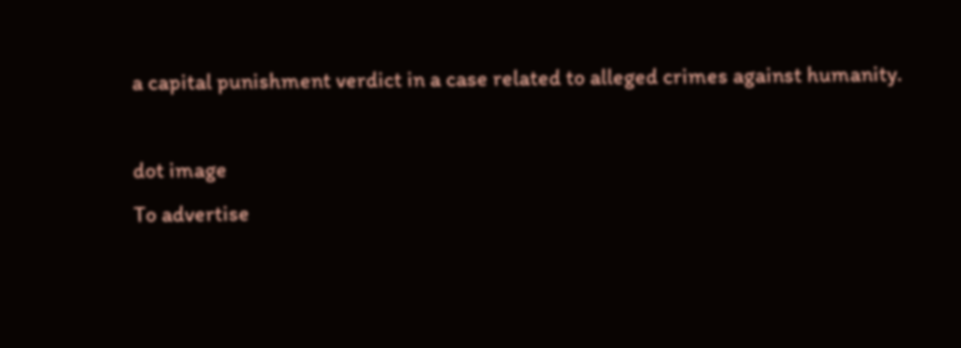a capital punishment verdict in a case related to alleged crimes against humanity.

dot image
To advertise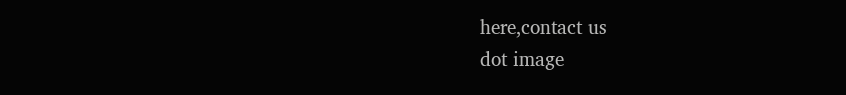here,contact us
dot image